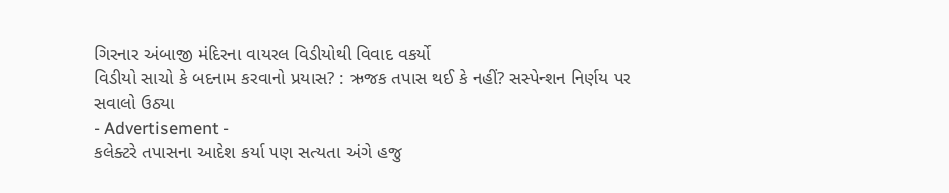ગિરનાર અંબાજી મંદિરના વાયરલ વિડીયોથી વિવાદ વકર્યો
વિડીયો સાચો કે બદનામ કરવાનો પ્રયાસ? : ઋજક તપાસ થઈ કે નહીં? સસ્પેન્શન નિર્ણય પર સવાલો ઉઠ્યા
- Advertisement -
કલેક્ટરે તપાસના આદેશ કર્યા પણ સત્યતા અંગે હજુ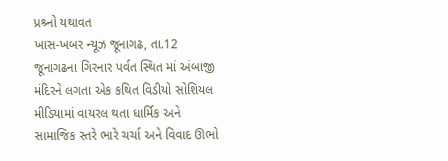પ્રશ્ર્નો યથાવત
ખાસ-ખબર ન્યૂઝ જૂનાગઢ, તા.12
જૂનાગઢના ગિરનાર પર્વત સ્થિત માં અંબાજી મંદિરને લગતા એક કથિત વિડીયો સોશિયલ મીડિયામાં વાયરલ થતા ધાર્મિક અને સામાજિક સ્તરે ભારે ચર્ચા અને વિવાદ ઊભો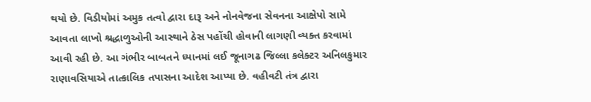થયો છે. વિડીયોમાં અમુક તત્વો દ્વારા દારૂ અને નોનવેજના સેવનના આક્ષેપો સામે આવતા લાખો શ્રદ્ધાળુઓની આસ્થાને ઠેસ પહોંચી હોવાની લાગણી વ્યક્ત કરવામાં આવી રહી છે. આ ગંભીર બાબતને ધ્યાનમાં લઈ જૂનાગઢ જિલ્લા કલેક્ટર અનિલકુમાર રાણાવસિયાએ તાત્કાલિક તપાસના આદેશ આપ્યા છે. વહીવટી તંત્ર દ્વારા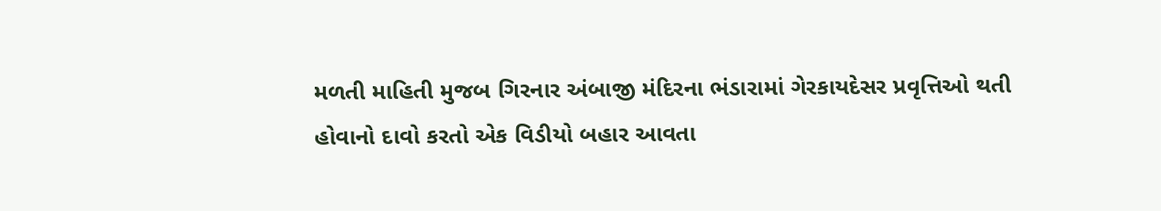મળતી માહિતી મુજબ ગિરનાર અંબાજી મંદિરના ભંડારામાં ગેરકાયદેસર પ્રવૃત્તિઓ થતી હોવાનો દાવો કરતો એક વિડીયો બહાર આવતા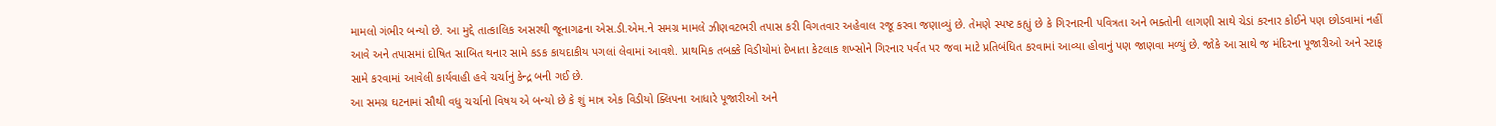મામલો ગંભીર બન્યો છે. આ મુદ્દે તાત્કાલિક અસરથી જૂનાગઢના એસ.ડી.એમ.ને સમગ્ર મામલે ઝીણવટભરી તપાસ કરી વિગતવાર અહેવાલ રજૂ કરવા જણાવ્યું છે. તેમણે સ્પષ્ટ કહ્યું છે કે ગિરનારની પવિત્રતા અને ભક્તોની લાગણી સાથે ચેડાં કરનાર કોઈને પણ છોડવામાં નહીં આવે અને તપાસમાં દોષિત સાબિત થનાર સામે કડક કાયદાકીય પગલાં લેવામાં આવશે. પ્રાથમિક તબક્કે વિડીયોમાં દેખાતા કેટલાક શખ્સોને ગિરનાર પર્વત પર જવા માટે પ્રતિબંધિત કરવામાં આવ્યા હોવાનું પણ જાણવા મળ્યું છે. જોકે આ સાથે જ મંદિરના પૂજારીઓ અને સ્ટાફ સામે કરવામાં આવેલી કાર્યવાહી હવે ચર્ચાનું કેન્દ્ર બની ગઈ છે.
આ સમગ્ર ઘટનામાં સૌથી વધુ ચર્ચાનો વિષય એ બન્યો છે કે શું માત્ર એક વિડીયો ક્લિપના આધારે પૂજારીઓ અને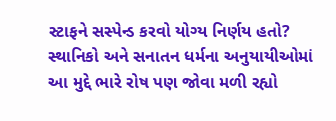સ્ટાફને સસ્પેન્ડ કરવો યોગ્ય નિર્ણય હતો? સ્થાનિકો અને સનાતન ધર્મના અનુયાયીઓમાં આ મુદ્દે ભારે રોષ પણ જોવા મળી રહ્યો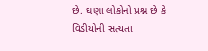છે. ઘણા લોકોનો પ્રશ્ન છે કે વિડીયોની સત્યતા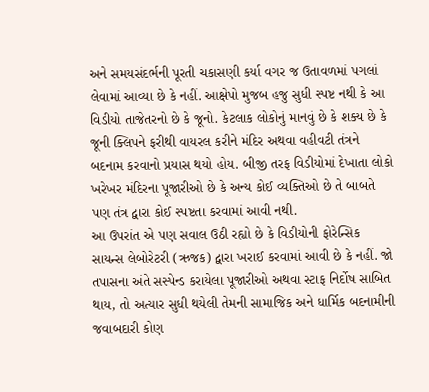અને સમયસંદર્ભની પૂરતી ચકાસણી કર્યા વગર જ ઉતાવળમાં પગલાં લેવામાં આવ્યા છે કે નહીં. આક્ષેપો મુજબ હજુ સુધી સ્પષ્ટ નથી કે આ વિડીયો તાજેતરનો છે કે જૂનો. કેટલાક લોકોનું માનવું છે કે શક્ય છે કે જૂની ક્લિપને ફરીથી વાયરલ કરીને મંદિર અથવા વહીવટી તંત્રને બદનામ કરવાનો પ્રયાસ થયો હોય. બીજી તરફ વિડીયોમાં દેખાતા લોકો ખરેખર મંદિરના પૂજારીઓ છે કે અન્ય કોઈ વ્યક્તિઓ છે તે બાબતે પણ તંત્ર દ્વારા કોઈ સ્પષ્ટતા કરવામાં આવી નથી.
આ ઉપરાંત એ પણ સવાલ ઉઠી રહ્યો છે કે વિડીયોની ફોરેન્સિક સાયન્સ લેબોરેટરી (ઋજક) દ્વારા ખરાઈ કરવામાં આવી છે કે નહીં. જો તપાસના અંતે સસ્પેન્ડ કરાયેલા પૂજારીઓ અથવા સ્ટાફ નિર્દોષ સાબિત થાય, તો અત્યાર સુધી થયેલી તેમની સામાજિક અને ધાર્મિક બદનામીની જવાબદારી કોણ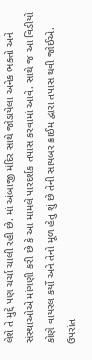લેશે તે મુદ્દે પણ ચર્ચા ચાલી રહી છે. માં અંબાજી મંદિર સાથે જોડાયેલા અનેક ભક્તો અને સંસ્થાઓએ માંગણી કરી છે કે આ મામલે પારદર્શક તપાસ કરવામાં આવે. સાથે જ આ વિડીયો કોણે વાયરલ કર્યો અને તેનો મૂળ હેતુ શું છે તેની સાયબર ક્રાઈમ દ્વારા તપાસ થવી જોઈએ. ઉપરાંત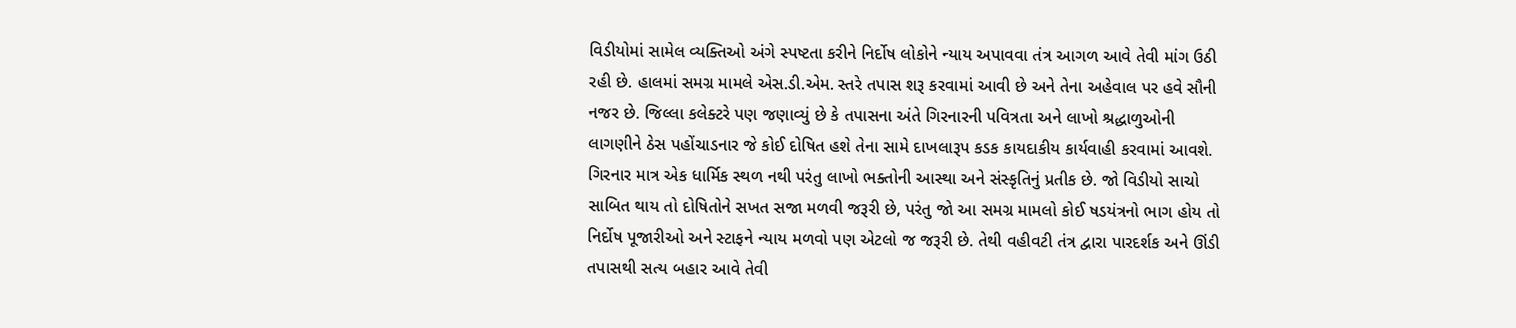વિડીયોમાં સામેલ વ્યક્તિઓ અંગે સ્પષ્ટતા કરીને નિર્દોષ લોકોને ન્યાય અપાવવા તંત્ર આગળ આવે તેવી માંગ ઉઠી રહી છે. હાલમાં સમગ્ર મામલે એસ.ડી.એમ. સ્તરે તપાસ શરૂ કરવામાં આવી છે અને તેના અહેવાલ પર હવે સૌની નજર છે. જિલ્લા કલેક્ટરે પણ જણાવ્યું છે કે તપાસના અંતે ગિરનારની પવિત્રતા અને લાખો શ્રદ્ધાળુઓની લાગણીને ઠેસ પહોંચાડનાર જે કોઈ દોષિત હશે તેના સામે દાખલારૂપ કડક કાયદાકીય કાર્યવાહી કરવામાં આવશે. ગિરનાર માત્ર એક ધાર્મિક સ્થળ નથી પરંતુ લાખો ભક્તોની આસ્થા અને સંસ્કૃતિનું પ્રતીક છે. જો વિડીયો સાચો સાબિત થાય તો દોષિતોને સખત સજા મળવી જરૂરી છે, પરંતુ જો આ સમગ્ર મામલો કોઈ ષડયંત્રનો ભાગ હોય તો નિર્દોષ પૂજારીઓ અને સ્ટાફને ન્યાય મળવો પણ એટલો જ જરૂરી છે. તેથી વહીવટી તંત્ર દ્વારા પારદર્શક અને ઊંડી તપાસથી સત્ય બહાર આવે તેવી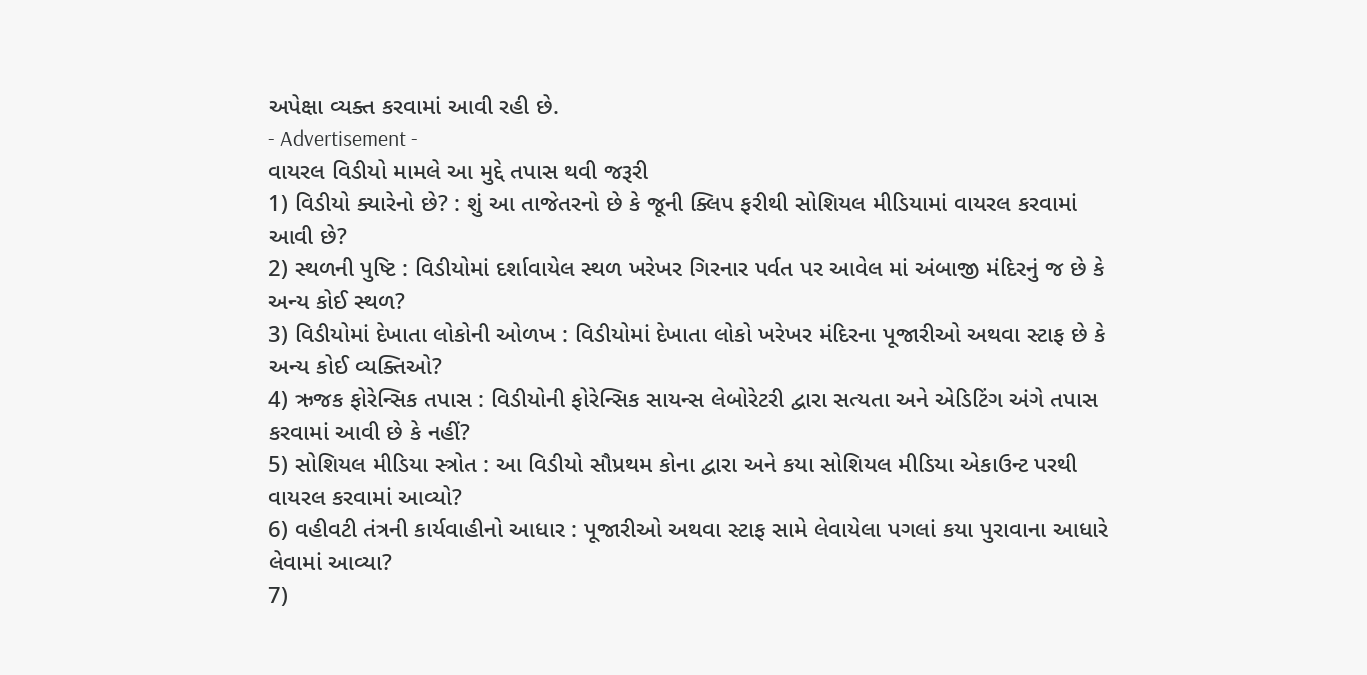અપેક્ષા વ્યક્ત કરવામાં આવી રહી છે.
- Advertisement -
વાયરલ વિડીયો મામલે આ મુદ્દે તપાસ થવી જરૂરી
1) વિડીયો ક્યારેનો છે? : શું આ તાજેતરનો છે કે જૂની ક્લિપ ફરીથી સોશિયલ મીડિયામાં વાયરલ કરવામાં આવી છે?
2) સ્થળની પુષ્ટિ : વિડીયોમાં દર્શાવાયેલ સ્થળ ખરેખર ગિરનાર પર્વત પર આવેલ માં અંબાજી મંદિરનું જ છે કે અન્ય કોઈ સ્થળ?
3) વિડીયોમાં દેખાતા લોકોની ઓળખ : વિડીયોમાં દેખાતા લોકો ખરેખર મંદિરના પૂજારીઓ અથવા સ્ટાફ છે કે અન્ય કોઈ વ્યક્તિઓ?
4) ઋજક ફોરેન્સિક તપાસ : વિડીયોની ફોરેન્સિક સાયન્સ લેબોરેટરી દ્વારા સત્યતા અને એડિટિંગ અંગે તપાસ કરવામાં આવી છે કે નહીં?
5) સોશિયલ મીડિયા સ્ત્રોત : આ વિડીયો સૌપ્રથમ કોના દ્વારા અને કયા સોશિયલ મીડિયા એકાઉન્ટ પરથી વાયરલ કરવામાં આવ્યો?
6) વહીવટી તંત્રની કાર્યવાહીનો આધાર : પૂજારીઓ અથવા સ્ટાફ સામે લેવાયેલા પગલાં કયા પુરાવાના આધારે લેવામાં આવ્યા?
7)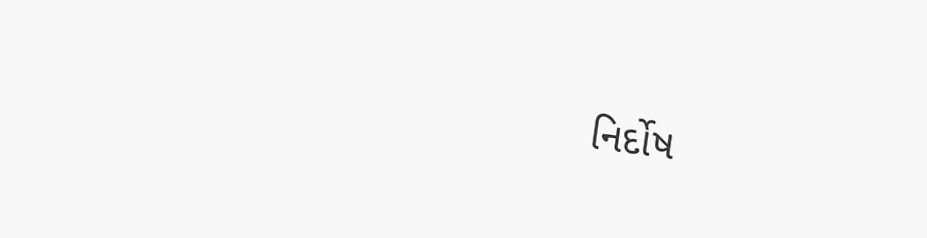નિર્દોષ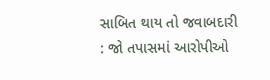સાબિત થાય તો જવાબદારી : જો તપાસમાં આરોપીઓ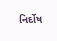નિર્દોષ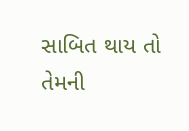સાબિત થાય તો તેમની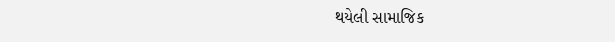થયેલી સામાજિક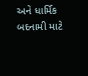અને ધાર્મિક બદનામી માટે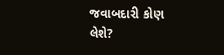જવાબદારી કોણ લેશે?